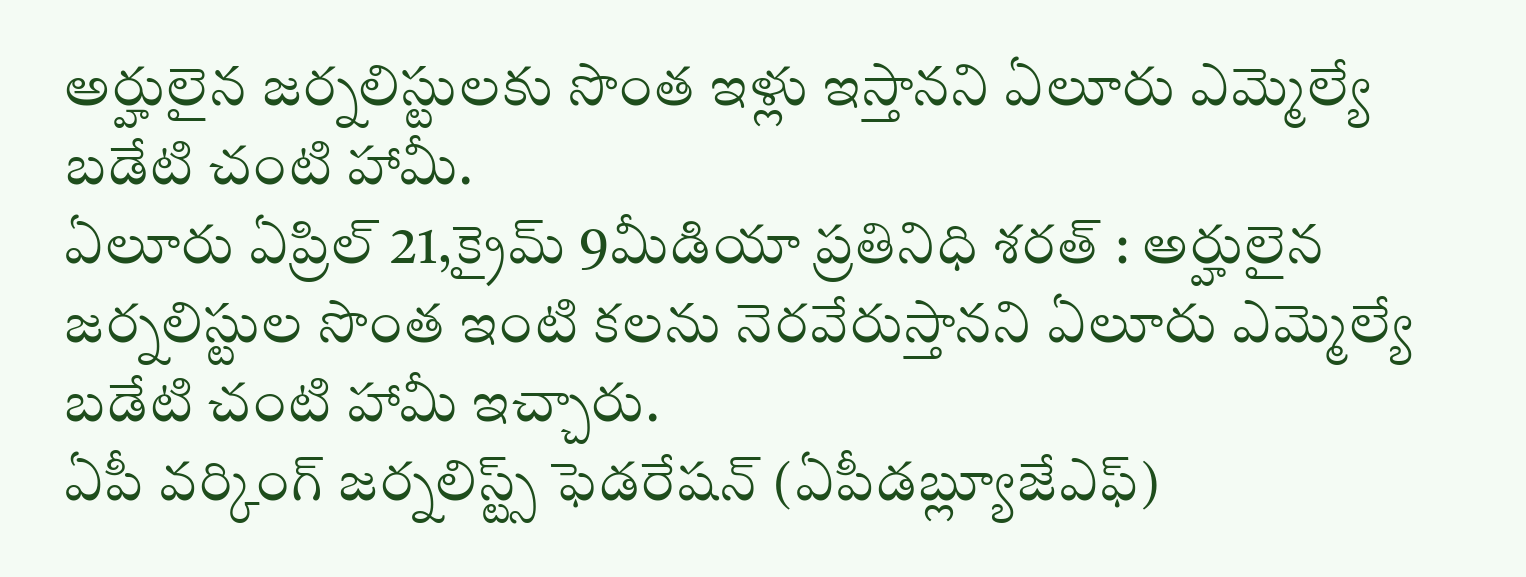అర్హులైన జర్నలిస్టులకు సొంత ఇళ్లు ఇస్తానని ఏలూరు ఎమ్మెల్యే బడేటి చంటి హామీ.
ఏలూరు ఏప్రిల్ 21,క్రైమ్ 9మీడియా ప్రతినిధి శరత్ : అర్హులైన జర్నలిస్టుల సొంత ఇంటి కలను నెరవేరుస్తానని ఏలూరు ఎమ్మెల్యే బడేటి చంటి హామీ ఇచ్చారు.
ఏపీ వర్కింగ్ జర్నలిస్ట్స్ ఫెడరేషన్ (ఏపీడబ్ల్యూజేఎఫ్)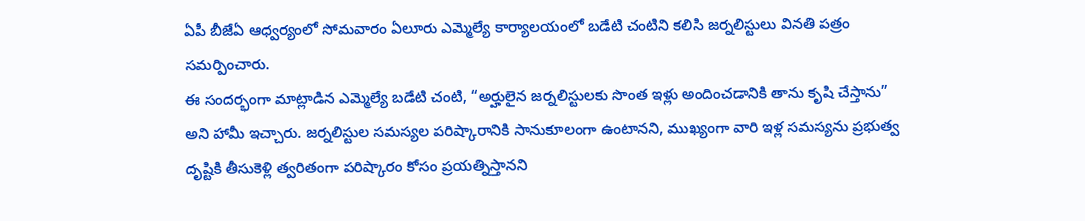ఏపీ బీజేఏ ఆధ్వర్యంలో సోమవారం ఏలూరు ఎమ్మెల్యే కార్యాలయంలో బడేటి చంటిని కలిసి జర్నలిస్టులు వినతి పత్రం సమర్పించారు.
ఈ సందర్భంగా మాట్లాడిన ఎమ్మెల్యే బడేటి చంటి, “అర్హులైన జర్నలిస్టులకు సొంత ఇళ్లు అందించడానికి తాను కృషి చేస్తాను” అని హామీ ఇచ్చారు. జర్నలిస్టుల సమస్యల పరిష్కారానికి సానుకూలంగా ఉంటానని, ముఖ్యంగా వారి ఇళ్ల సమస్యను ప్రభుత్వ దృష్టికి తీసుకెళ్లి త్వరితంగా పరిష్కారం కోసం ప్రయత్నిస్తానని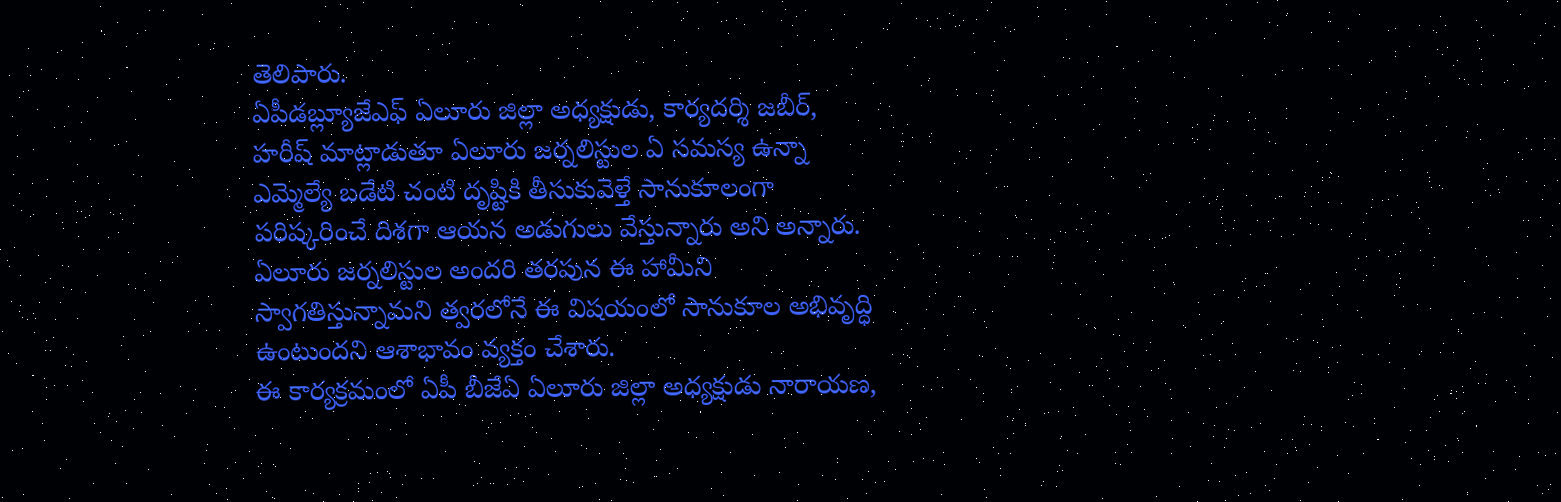తెలిపారు.
ఏపీడబ్ల్యూజేఎఫ్ ఏలూరు జిల్లా అధ్యక్షుడు, కార్యదర్శి జబీర్, హరీష్ మాట్లాడుతూ ఏలూరు జర్నలిస్టుల ఏ సమస్య ఉన్నా ఎమ్మెల్యే బడేటి చంటి దృష్టికి తీసుకువెళ్తే సానుకూలంగా పరిష్కరించే దిశగా ఆయన అడుగులు వేస్తున్నారు అని అన్నారు. ఏలూరు జర్నలిస్టుల అందరి తరపున ఈ హామీని స్వాగతిస్తున్నామని త్వరలోనే ఈ విషయంలో సానుకూల అభివృద్ధి ఉంటుందని ఆశాభావం వ్యక్తం చేశారు.
ఈ కార్యక్రమంలో ఏపీ బీజేఏ ఏలూరు జిల్లా అధ్యక్షుడు నారాయణ,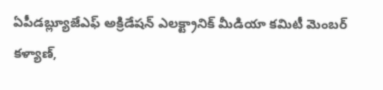ఏపీడబ్ల్యూజేఎఫ్ అక్రిడేషన్ ఎలక్ట్రానిక్ మీడియా కమిటీ మెంబర్ కళ్యాణ్,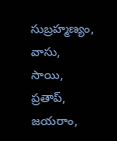సుబ్రహ్మణ్యం, వాసు, సాయి, ప్రతాప్, జయరాం,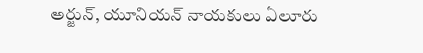అర్జున్, యూనియన్ నాయకులు ఏలూరు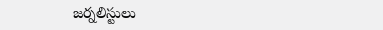జర్నలిస్టులు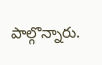పాల్గొన్నారు.